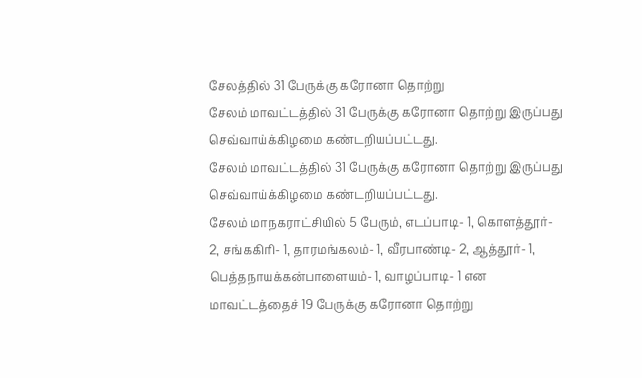சேலத்தில் 31 பேருக்கு கரோனா தொற்று
சேலம் மாவட்டத்தில் 31 பேருக்கு கரோனா தொற்று இருப்பது செவ்வாய்க்கிழமை கண்டறியப்பட்டது.
சேலம் மாவட்டத்தில் 31 பேருக்கு கரோனா தொற்று இருப்பது செவ்வாய்க்கிழமை கண்டறியப்பட்டது.
சேலம் மாநகராட்சியில் 5 பேரும், எடப்பாடி- 1, கொளத்தூர்- 2, சங்ககிரி- 1, தாரமங்கலம்- 1, வீரபாண்டி- 2, ஆத்தூர்- 1, பெத்தநாயக்கன்பாளையம்- 1, வாழப்பாடி- 1 என மாவட்டத்தைச் 19 பேருக்கு கரோனா தொற்று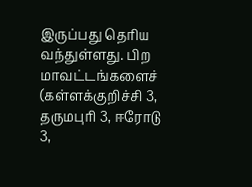இருப்பது தெரிய வந்துள்ளது. பிற மாவட்டங்களைச் (கள்ளக்குறிச்சி 3, தருமபுரி 3, ஈரோடு 3,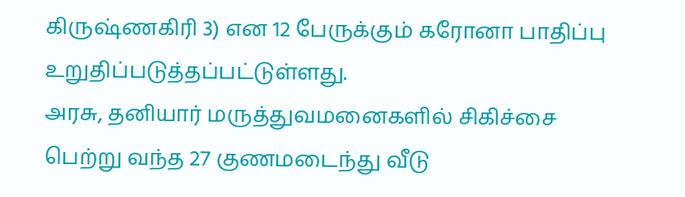கிருஷ்ணகிரி 3) என 12 பேருக்கும் கரோனா பாதிப்பு உறுதிப்படுத்தப்பட்டுள்ளது.
அரசு, தனியார் மருத்துவமனைகளில் சிகிச்சை பெற்று வந்த 27 குணமடைந்து வீடு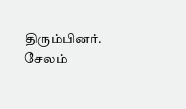திரும்பினர். சேலம்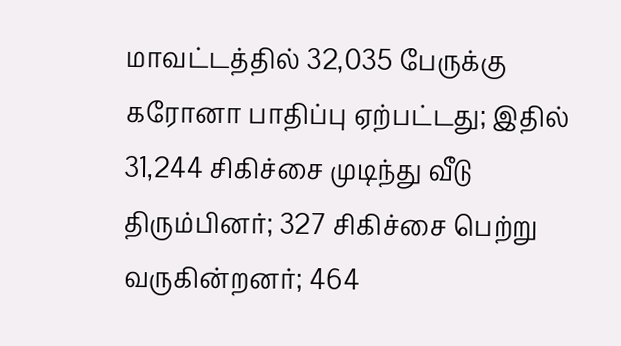மாவட்டத்தில் 32,035 பேருக்கு கரோனா பாதிப்பு ஏற்பட்டது; இதில் 31,244 சிகிச்சை முடிந்து வீடு திரும்பினர்; 327 சிகிச்சை பெற்று வருகின்றனர்; 464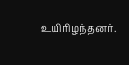உயிரிழந்தனர்.